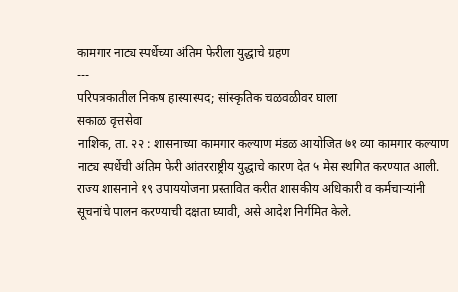कामगार नाट्य स्पर्धेच्या अंतिम फेरीला युद्धाचे ग्रहण
---
परिपत्रकातील निकष हास्यास्पद; सांस्कृतिक चळवळीवर घाला
सकाळ वृत्तसेवा
नाशिक, ता. २२ : शासनाच्या कामगार कल्याण मंडळ आयोजित ७१ व्या कामगार कल्याण नाट्य स्पर्धेची अंतिम फेरी आंतरराष्ट्रीय युद्धाचे कारण देत ५ मेस स्थगित करण्यात आली. राज्य शासनाने १९ उपाययोजना प्रस्तावित करीत शासकीय अधिकारी व कर्मचाऱ्यांनी सूचनांचे पालन करण्याची दक्षता घ्यावी, असे आदेश निर्गमित केले.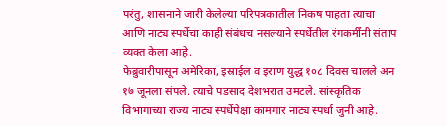परंतु, शासनाने जारी केलेल्या परिपत्रकातील निकष पाहता त्याचा आणि नाट्य स्पर्धेचा काही संबंधच नसल्याने स्पर्धेतील रंगकर्मींनी संताप व्यक्त केला आहे.
फेब्रुवारीपासून अमेरिका, इस्राईल व इराण युद्ध १०८ दिवस चालले अन १७ जूनला संपले. त्याचे पडसाद देशभरात उमटले. सांस्कृतिक विभागाच्या राज्य नाट्य स्पर्धेपेक्षा कामगार नाट्य स्पर्धा जुनी आहे.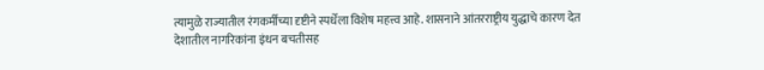त्यामुळे राज्यातील रंगकर्मींच्या दृष्टीने स्पर्धेला विशेष महत्त्व आहे. शासनाने आंतरराष्ट्रीय युद्धाचे कारण देत देशातील नागरिकांना इंधन बचतीसह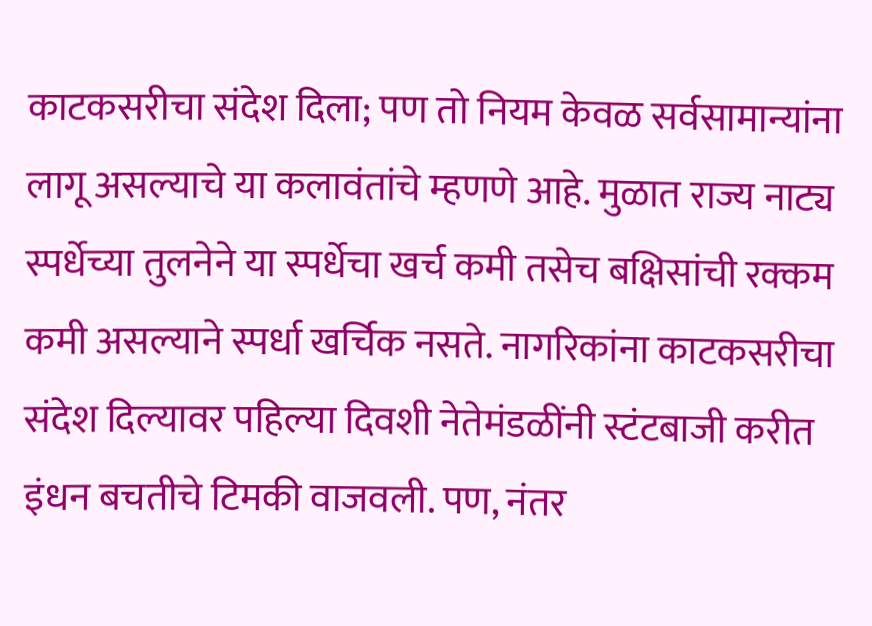काटकसरीचा संदेश दिला; पण तो नियम केवळ सर्वसामान्यांना लागू असल्याचे या कलावंतांचे म्हणणे आहे. मुळात राज्य नाट्य स्पर्धेच्या तुलनेने या स्पर्धेचा खर्च कमी तसेच बक्षिसांची रक्कम कमी असल्याने स्पर्धा खर्चिक नसते. नागरिकांना काटकसरीचा संदेश दिल्यावर पहिल्या दिवशी नेतेमंडळींनी स्टंटबाजी करीत इंधन बचतीचे टिमकी वाजवली. पण, नंतर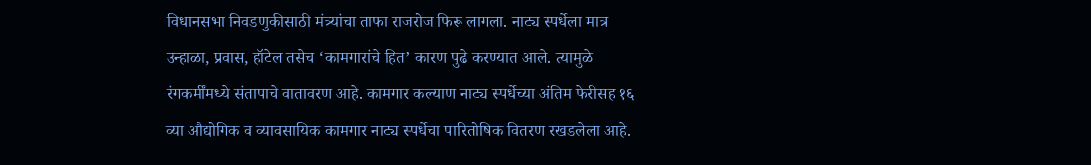विधानसभा निवडणुकीसाठी मंत्र्यांचा ताफा राजरोज फिरू लागला. नाट्य स्पर्धेला मात्र उन्हाळा, प्रवास, हॉटेल तसेच ‘कामगारांचे हित’ कारण पुढे करण्यात आले. त्यामुळे रंगकर्मींमध्ये संतापाचे वातावरण आहे. कामगार कल्याण नाट्य स्पर्धेच्या अंतिम फेरीसह १६ व्या औद्योगिक व व्यावसायिक कामगार नाट्य स्पर्धेचा पारितोषिक वितरण रखडलेला आहे.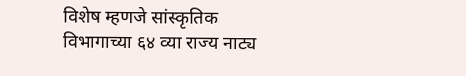विशेष म्हणजे सांस्कृतिक विभागाच्या ६४ व्या राज्य नाट्य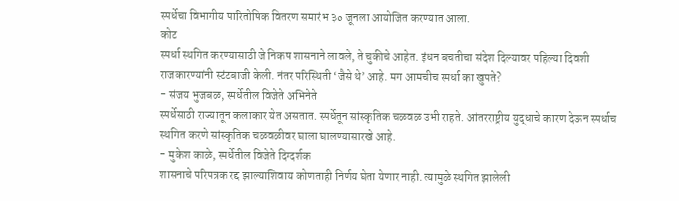स्पर्धेचा विभागीय पारितोषिक वितरण समारंभ ३० जूनला आयोजित करण्यात आला.
कोट
स्पर्धा स्थगित करण्यासाठी जे निकष शासनाने लावले, ते चुकीचे आहेत. इंधन बचतीचा संदेश दिल्यावर पहिल्या दिवशी राजकारण्यांनी स्टंटबाजी केली. नंतर परिस्थिती ‘जैसे थे’ आहे. मग आमचीच स्पर्धा का खुपते?
- संजय भुजबळ, स्पर्धेतील विजेते अभिनेते
स्पर्धेसाठी राज्यातून कलाकार येत असतात. स्पर्धेतून सांस्कृतिक चळवळ उभी राहते. आंतरराष्ट्रीय युद्धाचे कारण देऊन स्पर्धाच स्थगित करणे सांस्कृतिक चळवळीवर घाला घालण्यासारखे आहे.
- मुकेश काळे, स्पर्धेतील विजेते दिग्दर्शक
शासनाचे परिपत्रक रद्द झाल्याशिवाय कोणताही निर्णय घेता येणार नाही. त्यामुळे स्थगित झालेली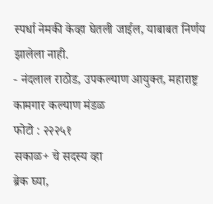स्पर्धा नेमकी केव्हा घेतली जाईल, याबाबत निर्णय झालेला नाही.
- नंदलाल राठोड, उपकल्याण आयुक्त, महाराष्ट्र कामगार कल्याण मंडळ
फोटो : २२२५१
सकाळ+ चे सदस्य व्हा
ब्रेक घ्या,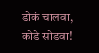डोकं चालवा, कोडे सोडवा!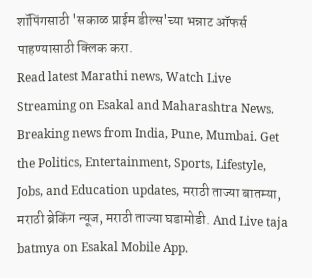शॉपिंगसाठी 'सकाळ प्राईम डील्स'च्या भन्नाट ऑफर्स पाहण्यासाठी क्लिक करा.
Read latest Marathi news, Watch Live Streaming on Esakal and Maharashtra News. Breaking news from India, Pune, Mumbai. Get the Politics, Entertainment, Sports, Lifestyle, Jobs, and Education updates, मराठी ताज्या बातम्या, मराठी ब्रेकिंग न्यूज, मराठी ताज्या घडामोडी. And Live taja batmya on Esakal Mobile App.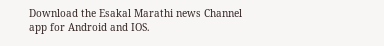Download the Esakal Marathi news Channel app for Android and IOS.